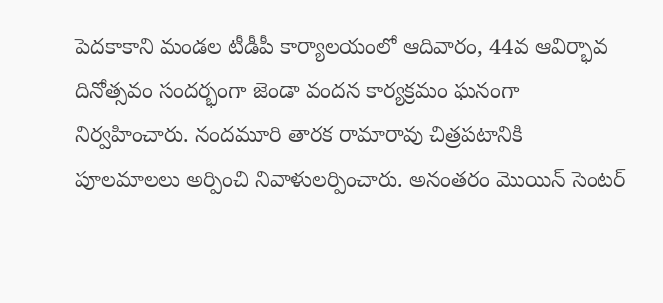పెదకాకాని మండల టీడీపీ కార్యాలయంలో ఆదివారం, 44వ ఆవిర్భావ దినోత్సవం సందర్భంగా జెండా వందన కార్యక్రమం ఘనంగా నిర్వహించారు. నందమూరి తారక రామారావు చిత్రపటానికి పూలమాలలు అర్పించి నివాళులర్పించారు. అనంతరం మొయిన్ సెంటర్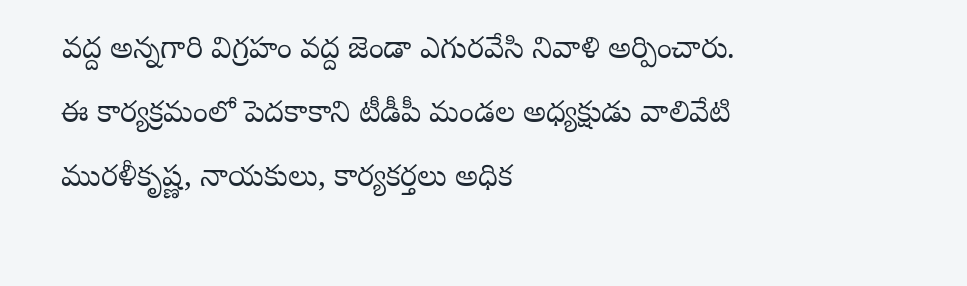వద్ద అన్నగారి విగ్రహం వద్ద జెండా ఎగురవేసి నివాళి అర్పించారు. ఈ కార్యక్రమంలో పెదకాకాని టీడీపీ మండల అధ్యక్షుడు వాలివేటి మురళీకృష్ణ, నాయకులు, కార్యకర్తలు అధిక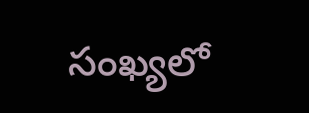సంఖ్యలో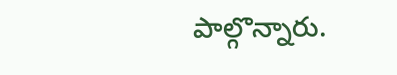పాల్గొన్నారు.